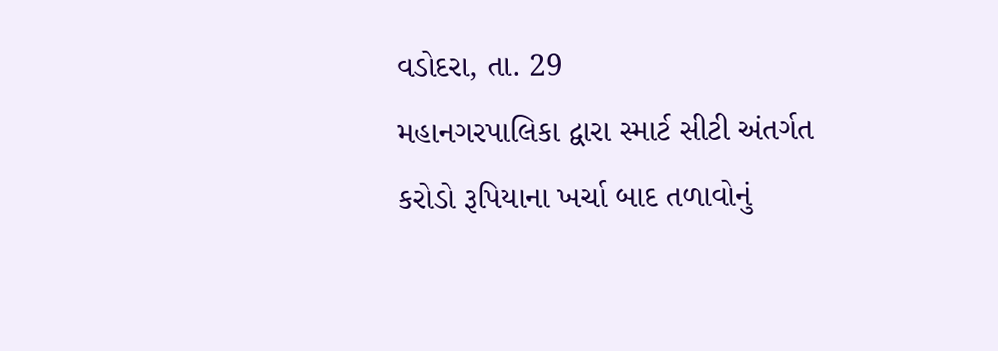વડોદરા, તા. 29
મહાનગરપાલિકા દ્વારા સ્માર્ટ સીટી અંતર્ગત કરોડો રૂપિયાના ખર્ચા બાદ તળાવોનું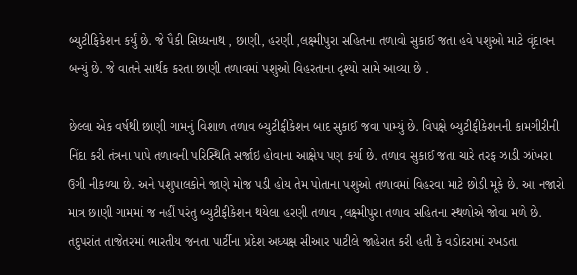બ્યુટીફિકેશન કર્યું છે. જે પૈકી સિધ્ધનાથ , છાણી, હરણી ,લક્ષ્મીપુરા સહિતના તળાવો સુકાઈ જતા હવે પશુઓ માટે વૃંદાવન બન્યું છે. જે વાતને સાર્થક કરતા છાણી તળાવમાં પશુઓ વિહરતાના દૃશ્યો સામે આવ્યા છે .

છેલ્લા એક વર્ષથી છાણી ગામનું વિશાળ તળાવ બ્યુટીફીકેશન બાદ સુકાઈ જવા પામ્યું છે. વિપક્ષે બ્યુટીફીકેશનની કામગીરીની નિંદા કરી તંત્રના પાપે તળાવની પરિસ્થિતિ સર્જાઇ હોવાના આક્ષેપ પણ કર્યા છે. તળાવ સુકાઈ જતા ચારે તરફ ઝાડી ઝાંખરા ઉગી નીકળ્યા છે. અને પશુપાલકોને જાણે મોજ પડી હોય તેમ પોતાના પશુઓ તળાવમાં વિહરવા માટે છોડી મૂકે છે. આ નજારો માત્ર છાણી ગામમાં જ નહીં પરંતુ બ્યુટીફીકેશન થયેલા હરણી તળાવ ,લક્ષ્મીપુરા તળાવ સહિતના સ્થળોએ જોવા મળે છે. તદુપરાંત તાજેતરમાં ભારતીય જનતા પાર્ટીના પ્રદેશ અધ્યક્ષ સીઆર પાટીલે જાહેરાત કરી હતી કે વડોદરામાં રખડતા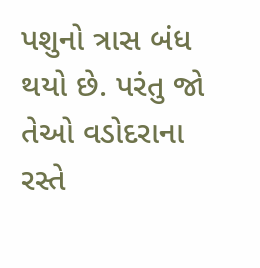પશુનો ત્રાસ બંધ થયો છે. પરંતુ જો તેઓ વડોદરાના રસ્તે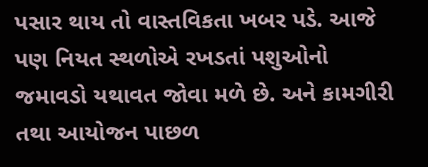પસાર થાય તો વાસ્તવિકતા ખબર પડે. આજે પણ નિયત સ્થળોએ રખડતાં પશુઓનો જમાવડો યથાવત જોવા મળે છે. અને કામગીરી તથા આયોજન પાછળ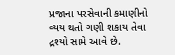પ્રજાના પરસેવાની કમાણીનો વ્યય થતો ગણી શકાય તેવા દ્રશ્યો સામે આવે છે.